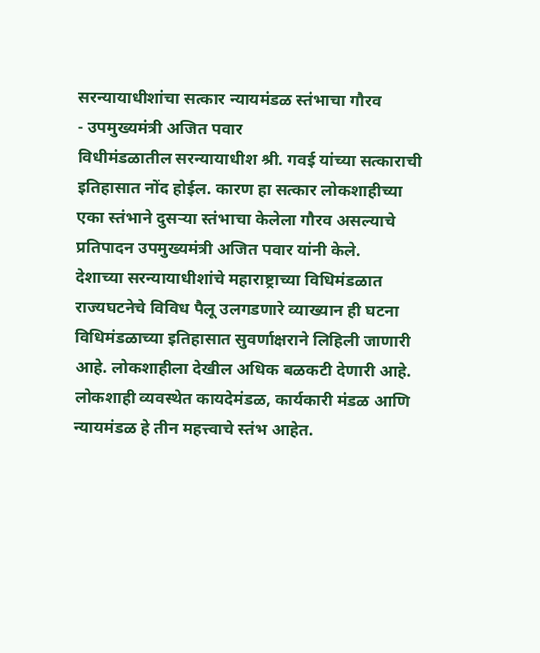सरन्यायाधीशांचा सत्कार न्यायमंडळ स्तंभाचा गौरव
- उपमुख्यमंत्री अजित पवार
विधीमंडळातील सरन्यायाधीश श्री. गवई यांच्या सत्काराची इतिहासात नोंद होईल. कारण हा सत्कार लोकशाहीच्या एका स्तंभाने दुसऱ्या स्तंभाचा केलेला गौरव असल्याचे प्रतिपादन उपमुख्यमंत्री अजित पवार यांनी केले.
देशाच्या सरन्यायाधीशांचे महाराष्ट्राच्या विधिमंडळात राज्यघटनेचे विविध पैलू उलगडणारे व्याख्यान ही घटना विधिमंडळाच्या इतिहासात सुवर्णाक्षराने लिहिली जाणारी आहे. लोकशाहीला देखील अधिक बळकटी देणारी आहे.
लोकशाही व्यवस्थेत कायदेमंडळ, कार्यकारी मंडळ आणि न्यायमंडळ हे तीन महत्त्वाचे स्तंभ आहेत.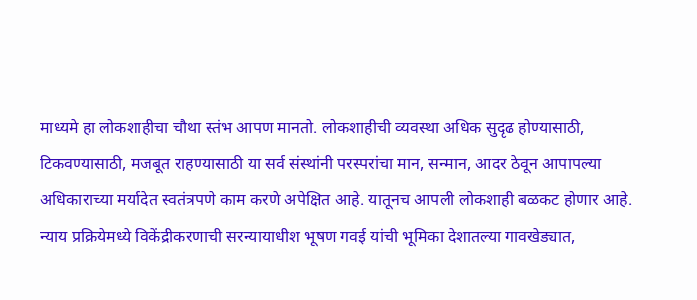माध्यमे हा लोकशाहीचा चौथा स्तंभ आपण मानतो. लोकशाहीची व्यवस्था अधिक सुदृढ होण्यासाठी, टिकवण्यासाठी, मजबूत राहण्यासाठी या सर्व संस्थांनी परस्परांचा मान, सन्मान, आदर ठेवून आपापल्या अधिकाराच्या मर्यादेत स्वतंत्रपणे काम करणे अपेक्षित आहे. यातूनच आपली लोकशाही बळकट होणार आहे. न्याय प्रक्रियेमध्ये विकेंद्रीकरणाची सरन्यायाधीश भूषण गवई यांची भूमिका देशातल्या गावखेड्यात,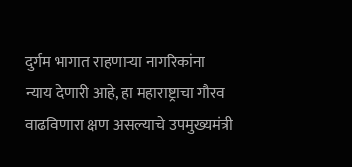दुर्गम भागात राहणाऱ्या नागरिकांना न्याय देणारी आहे, हा महाराष्ट्राचा गौरव वाढविणारा क्षण असल्याचे उपमुख्यमंत्री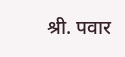श्री. पवार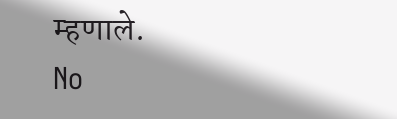म्हणाले.
No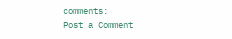comments:
Post a Comment